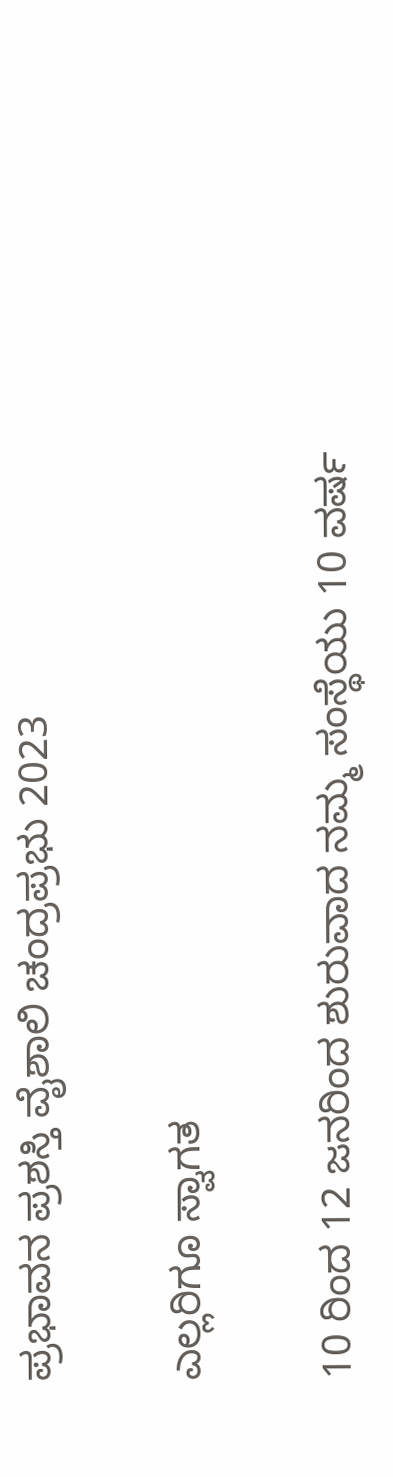ಪ್ರಭಾವನ ಪ್ರಶಸ್ತಿ ವೈಶಾಲಿ ಚಂದ್ರಪ್ರಭು 2023

ಎಲ್ಲರಿಗೂ ಸ್ವಾಗತ

10 ರಿಂದ 12 ಜನರಿಂದ ಶುರುವಾದ ನಮ್ಮ ಸಂಸ್ಥೆಯು 10 ವರ್ಷ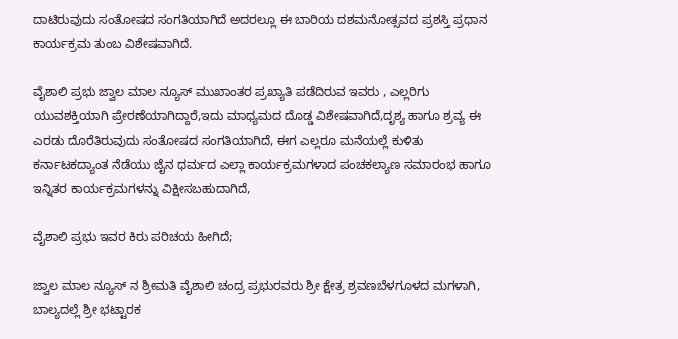ದಾಟಿರುವುದು ಸಂತೋಷದ ಸಂಗತಿಯಾಗಿದೆ ಅದರಲ್ಲೂ ಈ ಬಾರಿಯ ದಶಮನೋತ್ಸವದ ಪ್ರಶಸ್ತಿ ಪ್ರಧಾನ ಕಾರ್ಯಕ್ರಮ ತುಂಬ ವಿಶೇಷವಾಗಿದೆ.

ವೈಶಾಲಿ ಪ್ರಭು ಜ್ವಾಲ ಮಾಲ ನ್ಯೂಸ್ ಮುಖಾಂತರ ಪ್ರಖ್ಯಾತಿ ಪಡೆದಿರುವ ಇವರು , ಎಲ್ಲರಿಗು ಯುವಶಕ್ತಿಯಾಗಿ ಪ್ರೇರಣೆಯಾಗಿದ್ದಾರೆ,ಇದು ಮಾಧ್ಯಮದ ದೊಡ್ಡ ವಿಶೇಷವಾಗಿದೆ,ದೃಶ್ಯ ಹಾಗೂ ಶ್ರವ್ಯ ಈ ಎರಡು ದೊರೆತಿರುವುದು ಸಂತೋಷದ ಸಂಗತಿಯಾಗಿದೆ, ಈಗ ಎಲ್ಲರೂ ಮನೆಯಲ್ಲೆ ಕುಳಿತು ಕರ್ನಾಟಕದ್ಯಾಂತ ನೆಡೆಯು ಜೈನ ಧರ್ಮದ ಎಲ್ಲಾ ಕಾರ್ಯಕ್ರಮಗಳಾದ ಪಂಚಕಲ್ಯಾಣ ಸಮಾರಂಭ ಹಾಗೂ ಇನ್ನಿತರ ಕಾರ್ಯಕ್ರಮಗಳನ್ನು ವಿಕ್ಷೀಸಬಹುದಾಗಿದೆ,

ವೈಶಾಲಿ ಪ್ರಭು ಇವರ ಕಿರು ಪರಿಚಯ ಹೀಗಿದೆ;

ಜ್ವಾಲ ಮಾಲ ನ್ಯೂಸ್ ನ ಶ್ರೀಮತಿ ವೈಶಾಲಿ ಚಂದ್ರ ಪ್ರಭುರವರು ಶ್ರೀ ಕ್ಷೇತ್ರ ಶ್ರವಣಬೆಳಗೂಳದ ಮಗಳಾಗಿ, ಬಾಲ್ಯದಲ್ಲೆ ಶ್ರೀ ಭಟ್ಟಾರಕ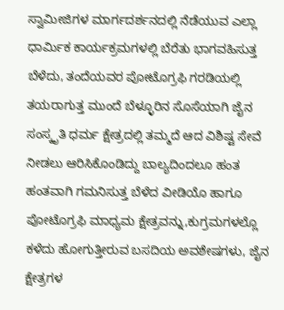ಸ್ವಾಮೀಜಿಗಳ ಮಾರ್ಗದರ್ಶನದಲ್ಲಿ ನೆಡೆಯುವ ಎಲ್ಲಾ ಧಾರ್ಮಿಕ ಕಾರ್ಯಕ್ರಮಗಳಲ್ಲಿ ಬೆರೆತು ಭಾಗವಹಿಸುತ್ತ ಬೆಳೆದು, ತಂದೆಯವರ ಪೋಟೊಗ್ರಫಿ ಗರಡಿಯಲ್ಲಿ ತಯರಾಗುತ್ತ ಮುಂದೆ ಬೆಳ್ಳೂರಿನ ಸೊಸೆಯಾಗಿ ಜೈನ ಸಂಸ್ಕೃತಿ ಧರ್ಮ ಕ್ಷೇತ್ರದಲ್ಲಿ ತಮ್ಮದೆ ಆದ ವಿಶಿಷ್ಟ ಸೇವೆ ನೀಡಲು ಆರಿಸಿಕೊಂಡಿದ್ದು ಬಾಲ್ಯದಿಂದಲೂ ಹಂತ ಹಂತವಾಗಿ ಗಮನಿಸುತ್ತ ಬೆಳೆದ ವೀಡಿಯೊ ಹಾಗೂ  ಪೋಟೊಗ್ರಫಿ ಮಾಧ್ಯಮ ಕ್ಷೇತ್ರವನ್ನು,ಕುಗ್ರಮಗಳಲ್ಲೊ ಕಳೆದು ಹೋಗುತ್ತೀರುವ ಬಸದಿಯ ಅವಶೇಷಗಳು, ಜೈನ ಕ್ಷೇತ್ರಗಳ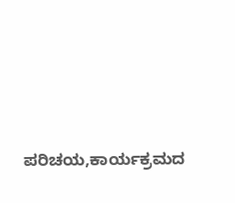ಪರಿಚಯ,ಕಾರ್ಯಕ್ರಮದ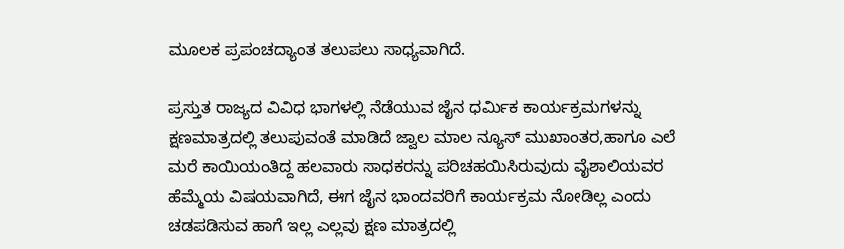ಮೂಲಕ ಪ್ರಪಂಚದ್ಯಾಂತ ತಲುಪಲು ಸಾಧ್ಯವಾಗಿದೆ.

ಪ್ರಸ್ತುತ ರಾಜ್ಯದ ವಿವಿಧ ಭಾಗಳಲ್ಲಿ ನೆಡೆಯುವ ಜೈನ ಧರ್ಮಿಕ ಕಾರ್ಯಕ್ರಮಗಳನ್ನು ಕ್ಷಣಮಾತ್ರದಲ್ಲಿ ತಲುಪುವಂತೆ ಮಾಡಿದೆ ಜ್ವಾಲ ಮಾಲ ನ್ಯೂಸ್ ಮುಖಾಂತರ,ಹಾಗೂ ಎಲೆ ಮರೆ ಕಾಯಿಯಂತಿದ್ದ ಹಲವಾರು ಸಾಧಕರನ್ನು ಪರಿಚಹಯಿಸಿರುವುದು ವೈಶಾಲಿಯವರ ಹೆಮ್ಮೆಯ ವಿಷಯವಾಗಿದೆ, ಈಗ ಜೈನ ಭಾಂದವರಿಗೆ ಕಾರ್ಯಕ್ರಮ ನೋಡಿಲ್ಲ ಎಂದು ಚಡಪಡಿಸುವ ಹಾಗೆ ಇಲ್ಲ ಎಲ್ಲವು ಕ್ಷಣ ಮಾತ್ರದಲ್ಲಿ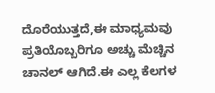ದೊರೆಯುತ್ತದೆ,ಈ ಮಾಧ್ಯಮವು ಪ್ರತಿಯೊಬ್ಬರಿಗೂ ಅಚ್ಚು ಮೆಚ್ಚಿನ ಚಾನಲ್ ಆಗಿದೆ.ಈ ಎಲ್ಲ ಕೆಲಗಳ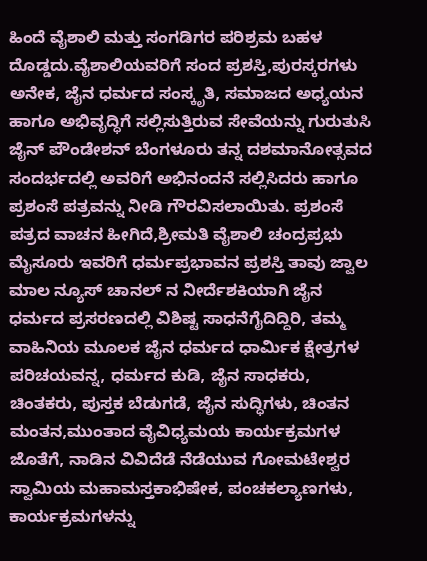ಹಿಂದೆ ವೈಶಾಲಿ ಮತ್ತು ಸಂಗಡಿಗರ ಪರಿಶ್ರಮ ಬಹಳ ದೊಡ್ಡದು.ವೈಶಾಲಿಯವರಿಗೆ ಸಂದ ಪ್ರಶಸ್ತಿ,ಪುರಸ್ಕರಗಳು ಅನೇಕ, ಜೈನ ಧರ್ಮದ ಸಂಸ್ಕೃತಿ, ಸಮಾಜದ ಅಧ್ಯಯನ ಹಾಗೂ ಅಭಿವೃದ್ಧಿಗೆ ಸಲ್ಲಿಸುತ್ತಿರುವ ಸೇವೆಯನ್ನು ಗುರುತುಸಿ ಜೈನ್ ಪೌಂಡೇಶನ್ ಬೆಂಗಳೂರು ತನ್ನ ದಶಮಾನೋತ್ಸವದ ಸಂದರ್ಭದಲ್ಲಿ ಅವರಿಗೆ ಅಭಿನಂದನೆ ಸಲ್ಲಿಸಿದರು ಹಾಗೂ ಪ್ರಶಂಸೆ ಪತ್ರವನ್ನು ನೀಡಿ ಗೌರವಿಸಲಾಯಿತು. ಪ್ರಶಂಸೆ ಪತ್ರದ ವಾಚನ ಹೀಗಿದೆ,ಶ್ರೀಮತಿ ವೈಶಾಲಿ ಚಂದ್ರಪ್ರಭು ಮೈಸೂರು ಇವರಿಗೆ ಧರ್ಮಪ್ರಭಾವನ ಪ್ರಶಸ್ತಿ ತಾವು ಜ್ವಾಲ ಮಾಲ ನ್ಯೂಸ್ ಚಾನಲ್ ನ ನೀರ್ದೆಶಕಿಯಾಗಿ ಜೈನ ಧರ್ಮದ ಪ್ರಸರಣದಲ್ಲಿ ವಿಶಿಷ್ಟ ಸಾಧನೆಗೈದಿದ್ದಿರಿ, ತಮ್ಮ ವಾಹಿನಿಯ ಮೂಲಕ ಜೈನ ಧರ್ಮದ ಧಾರ್ಮಿಕ ಕ್ಷೇತ್ರಗಳ ಪರಿಚಯವನ್ನ, ಧರ್ಮದ ಕುಡಿ, ಜೈನ ಸಾಧಕರು, ಚಿಂತಕರು, ಪುಸ್ತಕ ಬೆಡುಗಡೆ, ಜೈನ ಸುದ್ಧಿಗಳು, ಚಿಂತನ ಮಂತನ,ಮುಂತಾದ ವೈವಿಧ್ಯಮಯ ಕಾರ್ಯಕ್ರಮಗಳ ಜೊತೆಗೆ, ನಾಡಿನ ವಿವಿದೆಡೆ ನೆಡೆಯುವ ಗೋಮಟೇಶ್ವರ ಸ್ವಾಮಿಯ ಮಹಾಮಸ್ತಕಾಭಿಷೇಕ, ಪಂಚಕಲ್ಯಾಣಗಳು, ಕಾರ್ಯಕ್ರಮಗಳನ್ನು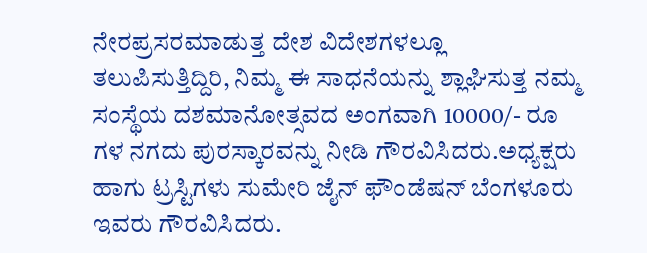ನೇರಪ್ರಸರಮಾಡುತ್ತ ದೇಶ ವಿದೇಶಗಳಲ್ಲೂ ತಲುಪಿಸುತ್ತಿದ್ದಿರಿ, ನಿಮ್ಮ ಈ ಸಾಧನೆಯನ್ನು ಶ್ಲಾಘಿಸುತ್ತ ನಮ್ಮ ಸಂಸ್ಥೆಯ ದಶಮಾನೋತ್ಸವದ ಅಂಗವಾಗಿ 10000/- ರೂ ಗಳ ನಗದು ಪುರಸ್ಕಾರವನ್ನು ನೀಡಿ ಗೌರವಿಸಿದರು.ಅಧ್ಯಕ್ಷರು ಹಾಗು ಟ್ರಸ್ಟಿಗಳು ಸುಮೇರಿ ಜೈನ್ ಫೌಂಡೆಷನ್ ಬೆಂಗಳೂರು ಇವರು ಗೌರವಿಸಿದರು.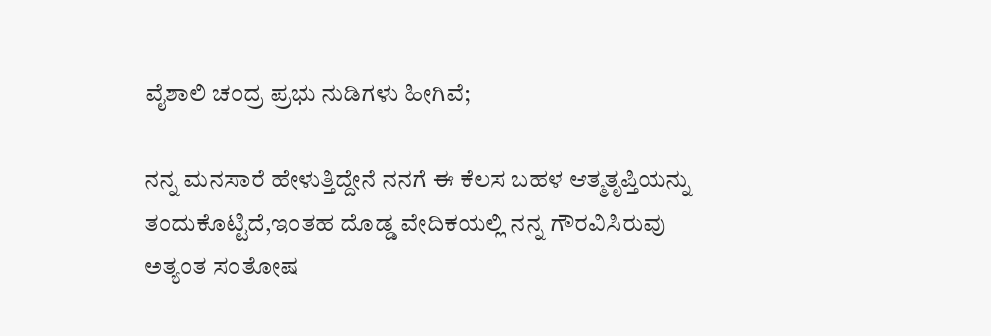ವೈಶಾಲಿ ಚಂದ್ರ ಪ್ರಭು ನುಡಿಗಳು ಹೀಗಿವೆ;

ನನ್ನ ಮನಸಾರೆ ಹೇಳುತ್ತಿದ್ದೇನೆ ನನಗೆ ಈ ಕೆಲಸ ಬಹಳ ಆತ್ಮತೃಪ್ತಿಯನ್ನು ತಂದುಕೊಟ್ಟಿದೆ,ಇಂತಹ ದೊಡ್ಡ ವೇದಿಕಯಲ್ಲಿ ನನ್ನ ಗೌರವಿಸಿರುವು ಅತ್ಯಂತ ಸಂತೋಷ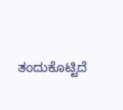ತಂದುಕೊಟ್ಟಿದೆ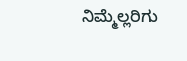ನಿಮ್ಮೆಲ್ಲರಿಗು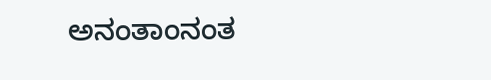ಅನಂತಾಂನಂತ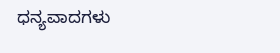ಧನ್ಯವಾದಗಳು